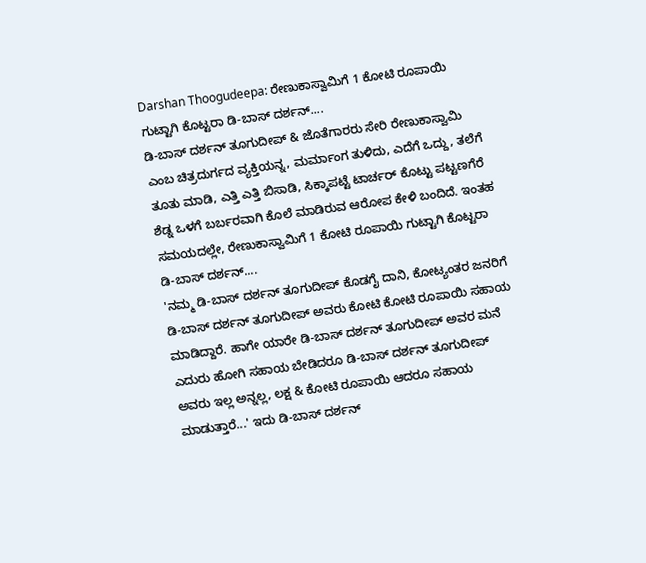Darshan Thoogudeepa: ರೇಣುಕಾಸ್ವಾಮಿಗೆ 1 ಕೋಟಿ ರೂಪಾಯಿ ಗುಟ್ಟಾಗಿ ಕೊಟ್ಟರಾ ಡಿ-ಬಾಸ್ ದರ್ಶನ್....
ಡಿ-ಬಾಸ್ ದರ್ಶನ್ ತೂಗುದೀಪ್ & ಜೊತೆಗಾರರು ಸೇರಿ ರೇಣುಕಾಸ್ವಾಮಿ ಎಂಬ ಚಿತ್ರದುರ್ಗದ ವ್ಯಕ್ತಿಯನ್ನ, ಮರ್ಮಾಂಗ ತುಳಿದು, ಎದೆಗೆ ಒದ್ದು, ತಲೆಗೆ ತೂತು ಮಾಡಿ, ಎತ್ತಿ ಎತ್ತಿ ಬಿಸಾಡಿ, ಸಿಕ್ಕಾಪಟ್ಟೆ ಟಾರ್ಚರ್ ಕೊಟ್ಟು ಪಟ್ಟಣಗೆರೆ ಶೆಡ್ನ ಒಳಗೆ ಬರ್ಬರವಾಗಿ ಕೊಲೆ ಮಾಡಿರುವ ಆರೋಪ ಕೇಳಿ ಬಂದಿದೆ. ಇಂತಹ ಸಮಯದಲ್ಲೇ, ರೇಣುಕಾಸ್ವಾಮಿಗೆ 1 ಕೋಟಿ ರೂಪಾಯಿ ಗುಟ್ಟಾಗಿ ಕೊಟ್ಟರಾ ಡಿ-ಬಾಸ್ ದರ್ಶನ್....
'ನಮ್ಮ ಡಿ-ಬಾಸ್ ದರ್ಶನ್ ತೂಗುದೀಪ್ ಕೊಡಗೈ ದಾನಿ, ಕೋಟ್ಯಂತರ ಜನರಿಗೆ ಡಿ-ಬಾಸ್ ದರ್ಶನ್ ತೂಗುದೀಪ್ ಅವರು ಕೋಟಿ ಕೋಟಿ ರೂಪಾಯಿ ಸಹಾಯ ಮಾಡಿದ್ದಾರೆ. ಹಾಗೇ ಯಾರೇ ಡಿ-ಬಾಸ್ ದರ್ಶನ್ ತೂಗುದೀಪ್ ಅವರ ಮನೆ ಎದುರು ಹೋಗಿ ಸಹಾಯ ಬೇಡಿದರೂ ಡಿ-ಬಾಸ್ ದರ್ಶನ್ ತೂಗುದೀಪ್ ಅವರು ಇಲ್ಲ ಅನ್ನಲ್ಲ, ಲಕ್ಷ & ಕೋಟಿ ರೂಪಾಯಿ ಆದರೂ ಸಹಾಯ ಮಾಡುತ್ತಾರೆ...' ಇದು ಡಿ-ಬಾಸ್ ದರ್ಶನ್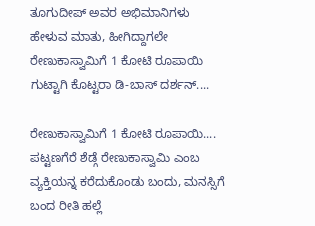ತೂಗುದೀಪ್ ಅವರ ಅಭಿಮಾನಿಗಳು ಹೇಳುವ ಮಾತು, ಹೀಗಿದ್ದಾಗಲೇ ರೇಣುಕಾಸ್ವಾಮಿಗೆ 1 ಕೋಟಿ ರೂಪಾಯಿ ಗುಟ್ಟಾಗಿ ಕೊಟ್ಟರಾ ಡಿ-ಬಾಸ್ ದರ್ಶನ್....

ರೇಣುಕಾಸ್ವಾಮಿಗೆ 1 ಕೋಟಿ ರೂಪಾಯಿ....
ಪಟ್ಟಣಗೆರೆ ಶೆಡ್ಗೆ ರೇಣುಕಾಸ್ವಾಮಿ ಎಂಬ ವ್ಯಕ್ತಿಯನ್ನ ಕರೆದುಕೊಂಡು ಬಂದು, ಮನಸ್ಸಿಗೆ ಬಂದ ರೀತಿ ಹಲ್ಲೆ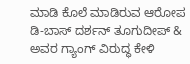ಮಾಡಿ ಕೊಲೆ ಮಾಡಿರುವ ಆರೋಪ ಡಿ-ಬಾಸ್ ದರ್ಶನ್ ತೂಗುದೀಪ್ & ಅವರ ಗ್ಯಾಂಗ್ ವಿರುದ್ಧ ಕೇಳಿ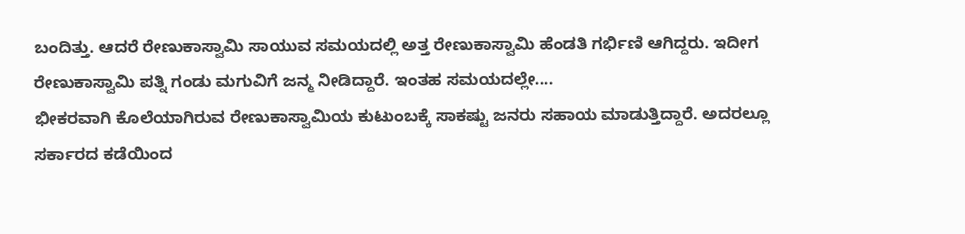ಬಂದಿತ್ತು. ಆದರೆ ರೇಣುಕಾಸ್ವಾಮಿ ಸಾಯುವ ಸಮಯದಲ್ಲಿ ಅತ್ತ ರೇಣುಕಾಸ್ವಾಮಿ ಹೆಂಡತಿ ಗರ್ಭಿಣಿ ಆಗಿದ್ದರು. ಇದೀಗ ರೇಣುಕಾಸ್ವಾಮಿ ಪತ್ನಿ ಗಂಡು ಮಗುವಿಗೆ ಜನ್ಮ ನೀಡಿದ್ದಾರೆ. ಇಂತಹ ಸಮಯದಲ್ಲೇ....
ಭೀಕರವಾಗಿ ಕೊಲೆಯಾಗಿರುವ ರೇಣುಕಾಸ್ವಾಮಿಯ ಕುಟುಂಬಕ್ಕೆ ಸಾಕಷ್ಟು ಜನರು ಸಹಾಯ ಮಾಡುತ್ತಿದ್ದಾರೆ. ಅದರಲ್ಲೂ ಸರ್ಕಾರದ ಕಡೆಯಿಂದ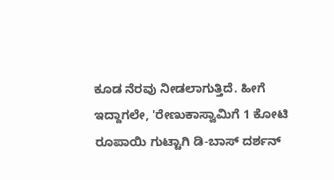ಕೂಡ ನೆರವು ನೀಡಲಾಗುತ್ತಿದೆ. ಹೀಗೆ ಇದ್ದಾಗಲೇ, 'ರೇಣುಕಾಸ್ವಾಮಿಗೆ 1 ಕೋಟಿ ರೂಪಾಯಿ ಗುಟ್ಟಾಗಿ ಡಿ-ಬಾಸ್ ದರ್ಶನ್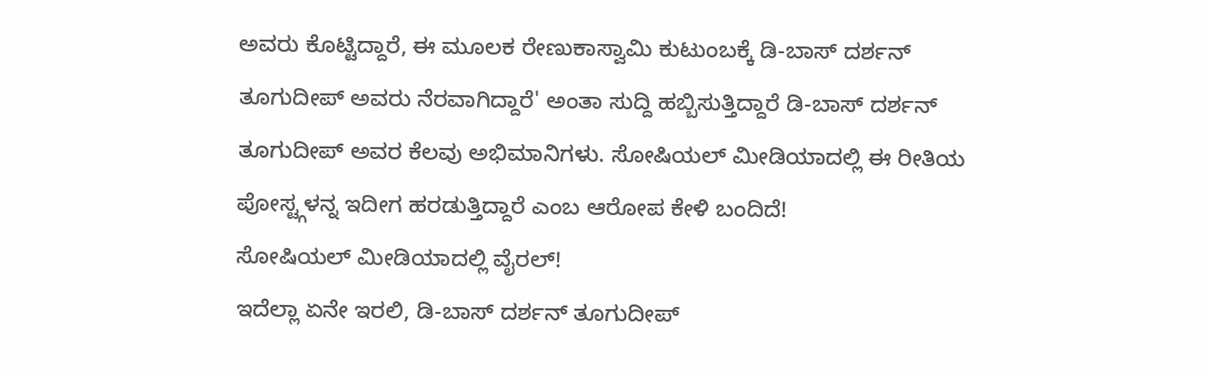ಅವರು ಕೊಟ್ಟಿದ್ದಾರೆ, ಈ ಮೂಲಕ ರೇಣುಕಾಸ್ವಾಮಿ ಕುಟುಂಬಕ್ಕೆ ಡಿ-ಬಾಸ್ ದರ್ಶನ್ ತೂಗುದೀಪ್ ಅವರು ನೆರವಾಗಿದ್ದಾರೆ' ಅಂತಾ ಸುದ್ದಿ ಹಬ್ಬಿಸುತ್ತಿದ್ದಾರೆ ಡಿ-ಬಾಸ್ ದರ್ಶನ್ ತೂಗುದೀಪ್ ಅವರ ಕೆಲವು ಅಭಿಮಾನಿಗಳು. ಸೋಷಿಯಲ್ ಮೀಡಿಯಾದಲ್ಲಿ ಈ ರೀತಿಯ ಪೋಸ್ಟ್ಗಳನ್ನ ಇದೀಗ ಹರಡುತ್ತಿದ್ದಾರೆ ಎಂಬ ಆರೋಪ ಕೇಳಿ ಬಂದಿದೆ!
ಸೋಷಿಯಲ್ ಮೀಡಿಯಾದಲ್ಲಿ ವೈರಲ್!
ಇದೆಲ್ಲಾ ಏನೇ ಇರಲಿ, ಡಿ-ಬಾಸ್ ದರ್ಶನ್ ತೂಗುದೀಪ್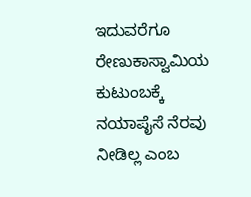ಇದುವರೆಗೂ ರೇಣುಕಾಸ್ವಾಮಿಯ ಕುಟುಂಬಕ್ಕೆ ನಯಾಪೈಸೆ ನೆರವು ನೀಡಿಲ್ಲ ಎಂಬ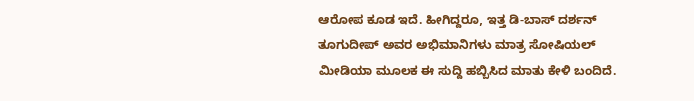ಆರೋಪ ಕೂಡ ಇದೆ. ಹೀಗಿದ್ದರೂ, ಇತ್ತ ಡಿ-ಬಾಸ್ ದರ್ಶನ್ ತೂಗುದೀಪ್ ಅವರ ಅಭಿಮಾನಿಗಳು ಮಾತ್ರ ಸೋಷಿಯಲ್ ಮೀಡಿಯಾ ಮೂಲಕ ಈ ಸುದ್ದಿ ಹಬ್ಬಿಸಿದ ಮಾತು ಕೇಳಿ ಬಂದಿದೆ.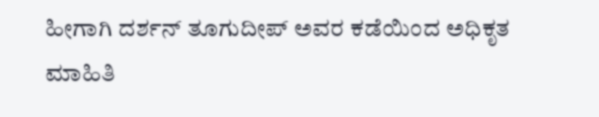ಹೀಗಾಗಿ ದರ್ಶನ್ ತೂಗುದೀಪ್ ಅವರ ಕಡೆಯಿಂದ ಅಧಿಕೃತ ಮಾಹಿತಿ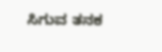ಸಿಗುವ ತನಕ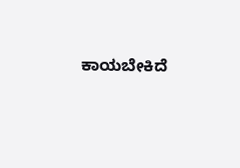ಕಾಯಬೇಕಿದೆ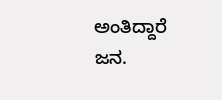ಅಂತಿದ್ದಾರೆ ಜನ.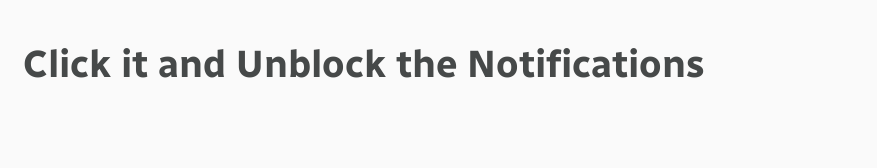Click it and Unblock the Notifications